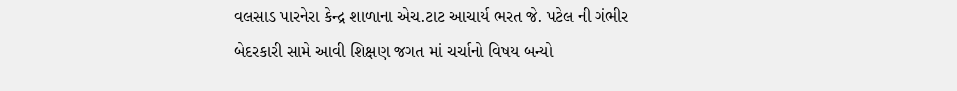વલસાડ પારનેરા કેન્દ્ર શાળાના એચ.ટાટ આચાર્ય ભરત જે. પટેલ ની ગંભીર બેદરકારી સામે આવી શિક્ષણ જગત માં ચર્ચાનો વિષય બન્યો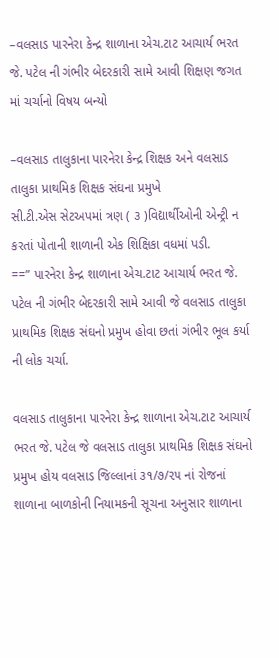–વલસાડ પારનેરા કેન્દ્ર શાળાના એચ.ટાટ આચાર્ય ભરત જે. પટેલ ની ગંભીર બેદરકારી સામે આવી શિક્ષણ જગત માં ચર્ચાનો વિષય બન્યો

–વલસાડ તાલુકાના પારનેરા કેન્દ્ર શિક્ષક અને વલસાડ તાલુકા પ્રાથમિક શિક્ષક સંઘના પ્રમુખે
સી.ટી.એસ સેટઅપમાં ત્રણ ( ૩ )વિદ્યાર્થીઓની એન્ટ્રી ન કરતાં પોતાની શાળાની એક શિક્ષિકા વધમાં પડી.
==” પારનેરા કેન્દ્ર શાળાના એચ.ટાટ આચાર્ય ભરત જે. પટેલ ની ગંભીર બેદરકારી સામે આવી જે વલસાડ તાલુકા પ્રાથમિક શિક્ષક સંઘનો પ્રમુખ હોવા છતાં ગંભીર ભૂલ કર્યા ની લોક ચર્ચા.

વલસાડ તાલુકાના પારનેરા કેન્દ્ર શાળાના એચ.ટાટ આચાર્ય ભરત જે. પટેલ જે વલસાડ તાલુકા પ્રાથમિક શિક્ષક સંઘનો પ્રમુખ હોય વલસાડ જિલ્લાનાં ૩૧/૭/૨૫ નાં રોજનાં શાળાના બાળકોની નિયામકની સૂચના અનુસાર શાળાના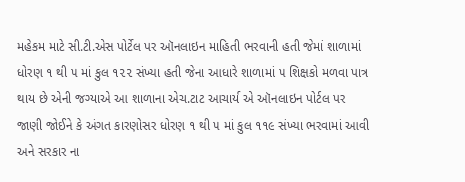મહેકમ માટે સી.ટી.એસ પોર્ટેલ પર ઑનલાઇન માહિતી ભરવાની હતી જેમાં શાળામાં ધોરણ ૧ થી ૫ માં કુલ ૧૨૨ સંખ્યા હતી જેના આધારે શાળામાં ૫ શિક્ષકો મળવા પાત્ર થાય છે એની જગ્યાએ આ શાળાના એચ.ટાટ આચાર્ય એ ઑનલાઇન પોર્ટલ પર જાણી જોઈને કે અંગત કારણોસર ધોરણ ૧ થી ૫ માં કુલ ૧૧૯ સંખ્યા ભરવામાં આવી અને સરકાર ના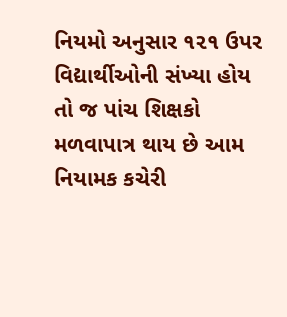નિયમો અનુસાર ૧૨૧ ઉપર વિદ્યાર્થીઓની સંખ્યા હોય તો જ પાંચ શિક્ષકો મળવાપાત્ર થાય છે આમ નિયામક કચેરી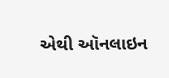એથી ઑનલાઇન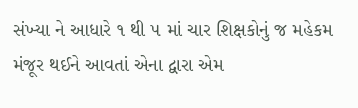સંખ્યા ને આધારે ૧ થી ૫ માં ચાર શિક્ષકોનું જ મહેકમ મંજૂર થઈને આવતાં એના દ્વારા એમ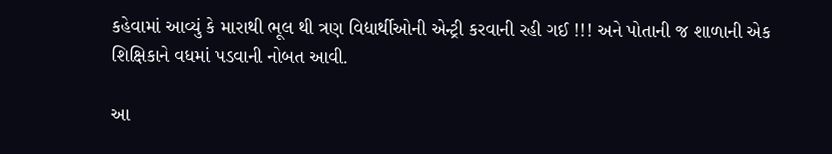કહેવામાં આવ્યું કે મારાથી ભૂલ થી ત્રણ વિદ્યાર્થીઓની એન્ટ્રી કરવાની રહી ગઈ !!! અને પોતાની જ શાળાની એક શિક્ષિકાને વધમાં પડવાની નોબત આવી.

આ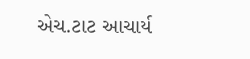એચ.ટાટ આચાર્ય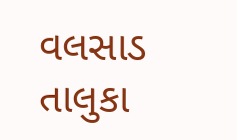વલસાડ તાલુકા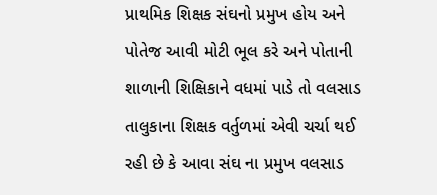પ્રાથમિક શિક્ષક સંઘનો પ્રમુખ હોય અને પોતેજ આવી મોટી ભૂલ કરે અને પોતાની શાળાની શિક્ષિકાને વધમાં પાડે તો વલસાડ તાલુકાના શિક્ષક વર્તુળમાં એવી ચર્ચા થઈ રહી છે કે આવા સંઘ ના પ્રમુખ વલસાડ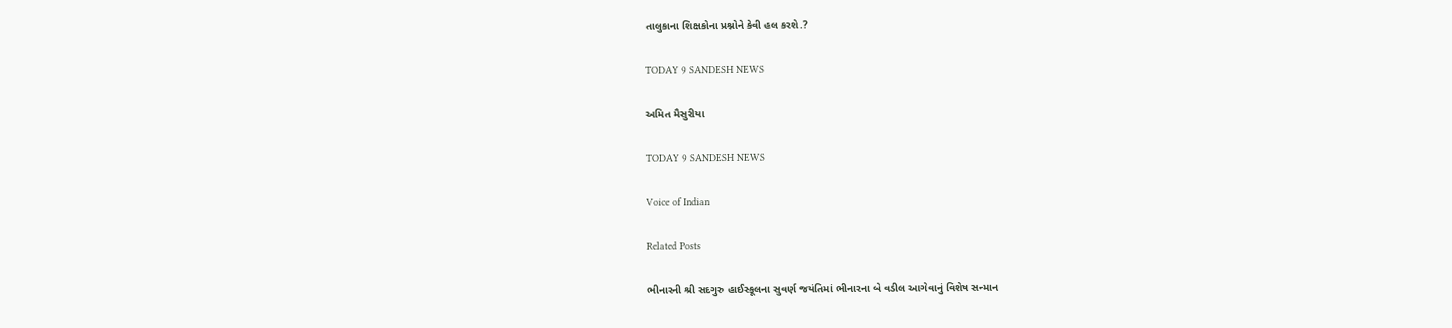તાલુકાના શિક્ષકોના પ્રશ્નોને કેવી હલ કરશે.?

TODAY 9 SANDESH NEWS

અમિત મૈસુરીયા

TODAY 9 SANDESH NEWS

Voice of Indian

Related Posts

ભીનારની શ્રી સદગુરુ હાઈસ્કૂલના સુવર્ણ જયંતિમાં ભીનારના બે વડીલ આગેવાનું વિશેષ સન્માન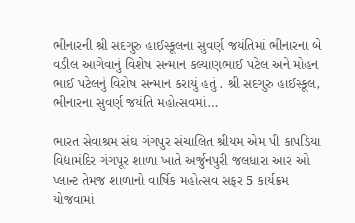ભીનારની શ્રી સદગુરુ હાઈસ્કૂલના સુવર્ણ જયંતિમાં ભીનારના બે વડીલ આગેવાનું વિશેષ સન્માન કલ્યાણભાઈ પટેલ અને મોહન ભાઈ પટેલનું વિરોષ સન્માન કરાયું હતું . શ્રી સદગુરુ હાઈસ્કૂલ, ભીનારના સુવર્ણ જયંતિ મહોત્સવમાં…

ભારત સેવાશ્રમ સંઘ ગંગપુર સંચાલિત શ્રીયમ એમ પી કાપડિયા વિદ્યામંદિર ગંગપૂર શાળા ખાતે અર્જુનપુરી જલધારા આર ઓ પ્લાન્ટ તેમજ શાળાનો વાર્ષિક મહોત્સવ સફર 5 કાર્યક્રમ યોજવામાં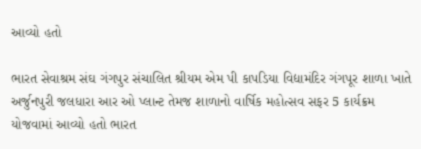આવ્યો હતો

ભારત સેવાશ્રમ સંઘ ગંગપુર સંચાલિત શ્રીયમ એમ પી કાપડિયા વિદ્યામંદિર ગંગપૂર શાળા ખાતે અર્જુનપુરી જલધારા આર ઓ પ્લાન્ટ તેમજ શાળાનો વાર્ષિક મહોત્સવ સફર 5 કાર્યક્રમ યોજવામાં આવ્યો હતો ભારત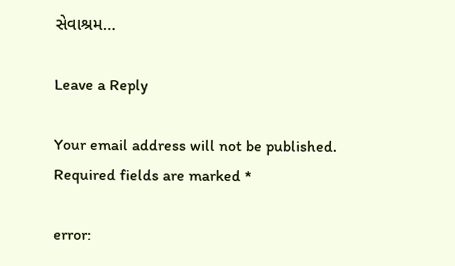સેવાશ્રમ…

Leave a Reply

Your email address will not be published. Required fields are marked *

error: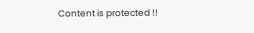Content is protected !!